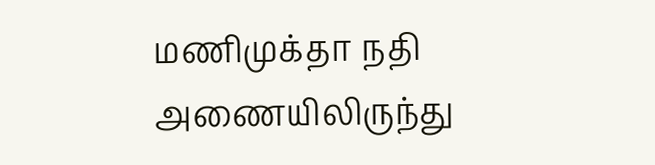மணிமுக்தா நதி அணையிலிருந்து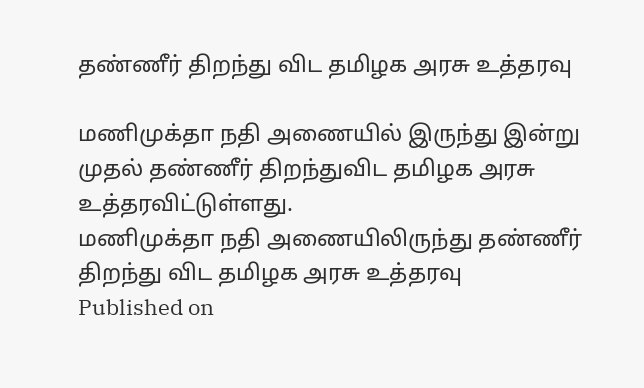தண்ணீர் திறந்து விட தமிழக அரசு உத்தரவு

மணிமுக்தா நதி அணையில் இருந்து இன்று முதல் தண்ணீர் திறந்துவிட தமிழக அரசு உத்தரவிட்டுள்ளது.
மணிமுக்தா நதி அணையிலிருந்து தண்ணீர் திறந்து விட தமிழக அரசு உத்தரவு
Published on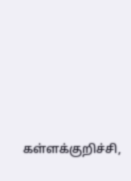கள்ளக்குறிச்சி,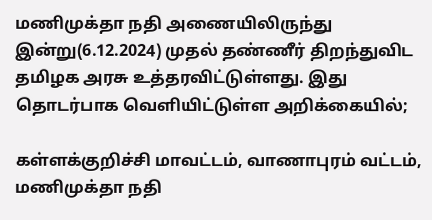மணிமுக்தா நதி அணையிலிருந்து இன்று(6.12.2024) முதல் தண்ணீர் திறந்துவிட தமிழக அரசு உத்தரவிட்டுள்ளது. இது தொடர்பாக வெளியிட்டுள்ள அறிக்கையில்;

கள்ளக்குறிச்சி மாவட்டம், வாணாபுரம் வட்டம், மணிமுக்தா நதி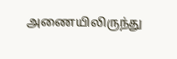அணையிலிருந்து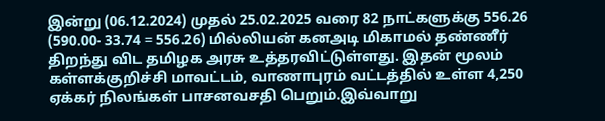இன்று (06.12.2024) முதல் 25.02.2025 வரை 82 நாட்களுக்கு 556.26 (590.00- 33.74 = 556.26) மில்லியன் கனஅடி மிகாமல் தண்ணீர் திறந்து விட தமிழக அரசு உத்தரவிட்டுள்ளது. இதன் மூலம் கள்ளக்குறிச்சி மாவட்டம், வாணாபுரம் வட்டத்தில் உள்ள 4,250 ஏக்கர் நிலங்கள் பாசனவசதி பெறும்.இவ்வாறு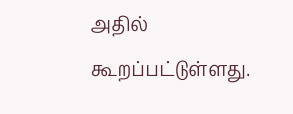அதில் கூறப்பட்டுள்ளது.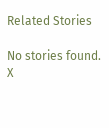Related Stories

No stories found.
X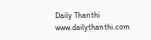Daily Thanthi
www.dailythanthi.com